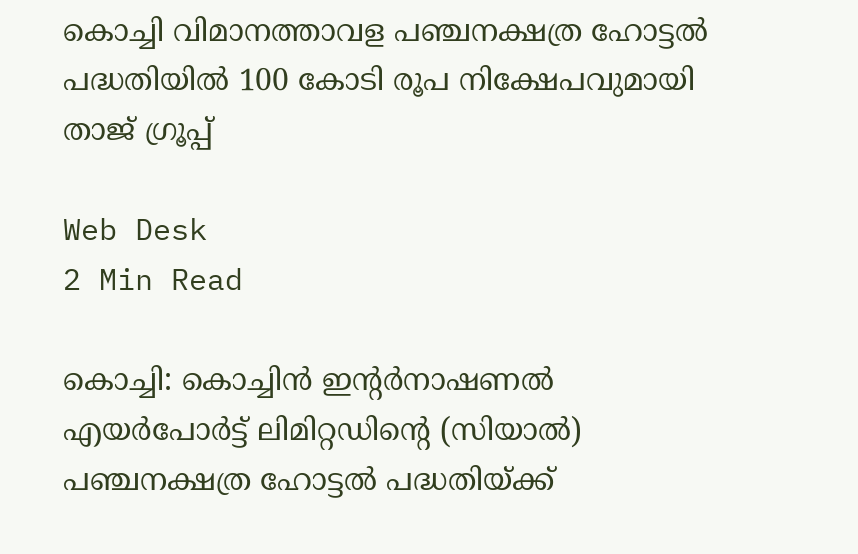കൊച്ചി വിമാനത്താവള പഞ്ചനക്ഷത്ര ഹോട്ടല്‍ പദ്ധതിയില്‍ 100 കോടി രൂപ നിക്ഷേപവുമായി താജ് ഗ്രൂപ്പ്

Web Desk
2 Min Read

കൊച്ചി: കൊച്ചിന്‍ ഇന്റര്‍നാഷണല്‍ എയര്‍പോര്‍ട്ട് ലിമിറ്റഡിന്റെ (സിയാല്‍) പഞ്ചനക്ഷത്ര ഹോട്ടല്‍ പദ്ധതിയ്ക്ക്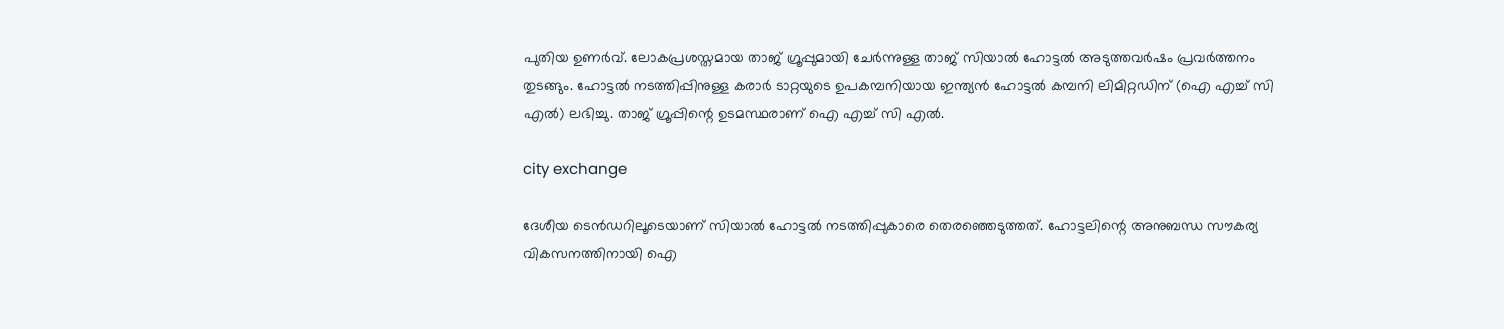പുതിയ ഉണര്‍വ്. ലോകപ്രശസ്തമായ താജ് ഗ്രൂപ്പുമായി ചേര്‍ന്നുള്ള താജ് സിയാല്‍ ഹോട്ടല്‍ അടുത്തവര്‍ഷം പ്രവര്‍ത്തനം തുടങ്ങും. ഹോട്ടല്‍ നടത്തിപ്പിനുള്ള കരാര്‍ ടാറ്റയുടെ ഉപകമ്പനിയായ ഇന്ത്യന്‍ ഹോട്ടല്‍ കമ്പനി ലിമിറ്റഡിന് (ഐ എച്ച് സി എല്‍) ലഭിച്ചു. താജ് ഗ്രൂപ്പിന്റെ ഉടമസ്ഥരാണ് ഐ എച്ച് സി എല്‍.

city exchange

ദേശീയ ടെന്‍ഡറിലൂടെയാണ് സിയാല്‍ ഹോട്ടല്‍ നടത്തിപ്പുകാരെ തെരഞ്ഞെടുത്തത്. ഹോട്ടലിന്റെ അനുബന്ധ സൗകര്യ വികസനത്തിനായി ഐ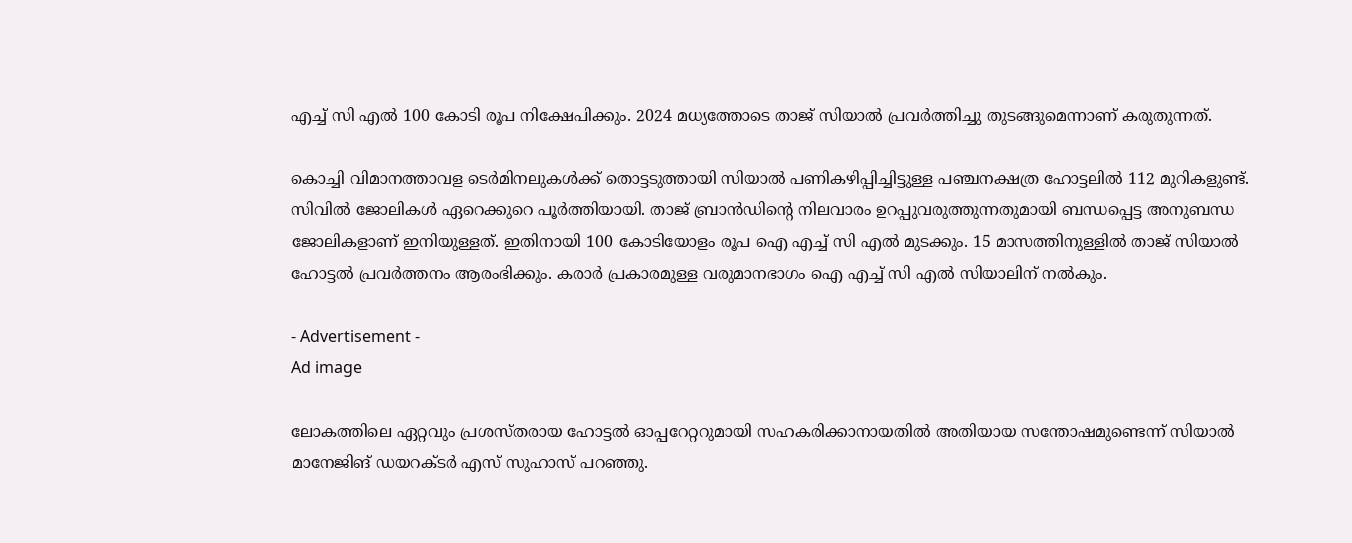എച്ച് സി എല്‍ 100 കോടി രൂപ നിക്ഷേപിക്കും. 2024 മധ്യത്തോടെ താജ് സിയാല്‍ പ്രവര്‍ത്തിച്ചു തുടങ്ങുമെന്നാണ് കരുതുന്നത്.

കൊച്ചി വിമാനത്താവള ടെര്‍മിനലുകള്‍ക്ക് തൊട്ടടുത്തായി സിയാല്‍ പണികഴിപ്പിച്ചിട്ടുള്ള പഞ്ചനക്ഷത്ര ഹോട്ടലില്‍ 112 മുറികളുണ്ട്. സിവില്‍ ജോലികള്‍ ഏറെക്കുറെ പൂര്‍ത്തിയായി. താജ് ബ്രാന്‍ഡിന്റെ നിലവാരം ഉറപ്പുവരുത്തുന്നതുമായി ബന്ധപ്പെട്ട അനുബന്ധ ജോലികളാണ് ഇനിയുള്ളത്. ഇതിനായി 100 കോടിയോളം രൂപ ഐ എച്ച് സി എല്‍ മുടക്കും. 15 മാസത്തിനുള്ളില്‍ താജ് സിയാല്‍ ഹോട്ടല്‍ പ്രവര്‍ത്തനം ആരംഭിക്കും. കരാര്‍ പ്രകാരമുള്ള വരുമാനഭാഗം ഐ എച്ച് സി എല്‍ സിയാലിന് നല്‍കും.

- Advertisement -
Ad image

ലോകത്തിലെ ഏറ്റവും പ്രശസ്തരായ ഹോട്ടല്‍ ഓപ്പറേറ്ററുമായി സഹകരിക്കാനായതില്‍ അതിയായ സന്തോഷമുണ്ടെന്ന് സിയാല്‍ മാനേജിങ് ഡയറക്ടര്‍ എസ് സുഹാസ് പറഞ്ഞു.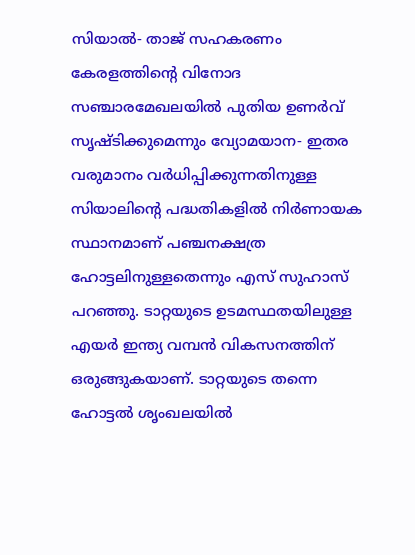സിയാല്‍- താജ് സഹകരണം കേരളത്തിന്റെ വിനോദ സഞ്ചാരമേഖലയില്‍ പുതിയ ഉണര്‍വ് സൃഷ്ടിക്കുമെന്നും വ്യോമയാന- ഇതര വരുമാനം വര്‍ധിപ്പിക്കുന്നതിനുള്ള സിയാലിന്റെ പദ്ധതികളില്‍ നിര്‍ണായക സ്ഥാനമാണ് പഞ്ചനക്ഷത്ര ഹോട്ടലിനുള്ളതെന്നും എസ് സുഹാസ് പറഞ്ഞു. ടാറ്റയുടെ ഉടമസ്ഥതയിലുള്ള എയര്‍ ഇന്ത്യ വമ്പന്‍ വികസനത്തിന് ഒരുങ്ങുകയാണ്. ടാറ്റയുടെ തന്നെ ഹോട്ടല്‍ ശൃംഖലയില്‍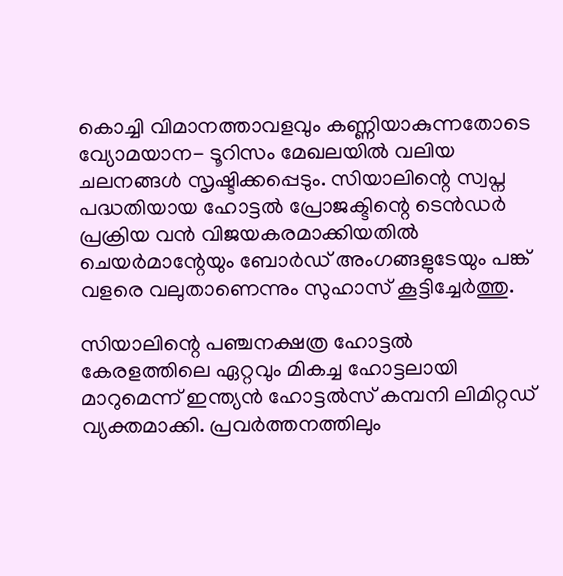കൊച്ചി വിമാനത്താവളവും കണ്ണിയാകുന്നതോടെ വ്യോമയാന- ടൂറിസം മേഖലയില്‍ വലിയ ചലനങ്ങള്‍ സൃഷ്ടിക്കപ്പെടും. സിയാലിന്റെ സ്വപ്ന പദ്ധതിയായ ഹോട്ടല്‍ പ്രോജക്ടിന്റെ ടെന്‍ഡര്‍ പ്രക്രിയ വന്‍ വിജയകരമാക്കിയതില്‍ ചെയര്‍മാന്റേയും ബോര്‍ഡ് അംഗങ്ങളുടേയും പങ്ക് വളരെ വലുതാണെന്നും സുഹാസ് കൂട്ടിച്ചേര്‍ത്തു.

സിയാലിന്റെ പഞ്ചനക്ഷത്ര ഹോട്ടല്‍ കേരളത്തിലെ ഏറ്റവും മികച്ച ഹോട്ടലായി മാറുമെന്ന് ഇന്ത്യന്‍ ഹോട്ടല്‍സ് കമ്പനി ലിമിറ്റഡ് വ്യക്തമാക്കി. പ്രവര്‍ത്തനത്തിലും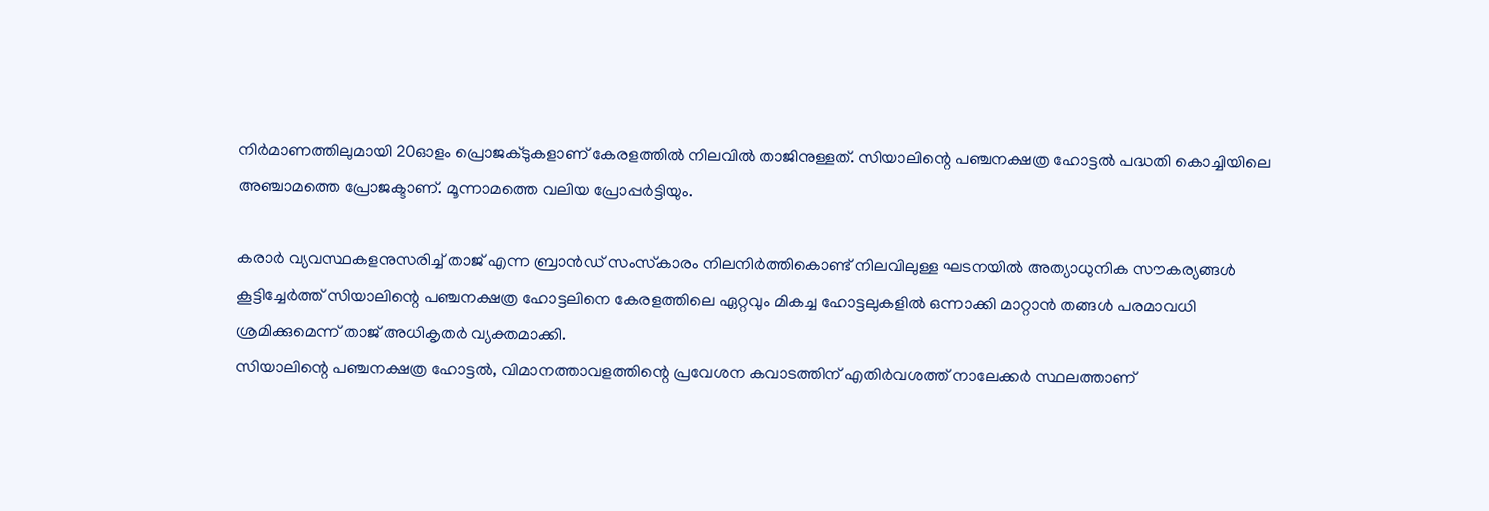നിര്‍മാണത്തിലുമായി 20ഓളം പ്രൊജക്ടുകളാണ് കേരളത്തില്‍ നിലവില്‍ താജിനുള്ളത്. സിയാലിന്റെ പഞ്ചനക്ഷത്ര ഹോട്ടല്‍ പദ്ധതി കൊച്ചിയിലെ അഞ്ചാമത്തെ പ്രോജക്ടാണ്. മൂന്നാമത്തെ വലിയ പ്രോപ്പര്‍ട്ടിയും.

കരാര്‍ വ്യവസ്ഥകളനുസരിച്ച് താജ് എന്ന ബ്രാന്‍ഡ് സംസ്‌കാരം നിലനിര്‍ത്തികൊണ്ട് നിലവിലുള്ള ഘടനയില്‍ അത്യാധുനിക സൗകര്യങ്ങള്‍ കൂട്ടിച്ചേര്‍ത്ത് സിയാലിന്റെ പഞ്ചനക്ഷത്ര ഹോട്ടലിനെ കേരളത്തിലെ ഏറ്റവും മികച്ച ഹോട്ടലുകളില്‍ ഒന്നാക്കി മാറ്റാന്‍ തങ്ങള്‍ പരമാവധി ശ്രമിക്കുമെന്ന് താജ് അധികൃതര്‍ വ്യക്തമാക്കി.
സിയാലിന്റെ പഞ്ചനക്ഷത്ര ഹോട്ടല്‍, വിമാനത്താവളത്തിന്റെ പ്രവേശന കവാടത്തിന് എതിര്‍വശത്ത് നാലേക്കര്‍ സ്ഥലത്താണ്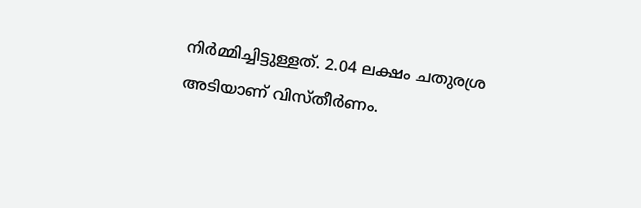നിര്‍മ്മിച്ചിട്ടുള്ളത്. 2.04 ലക്ഷം ചതുരശ്ര അടിയാണ് വിസ്തീര്‍ണം.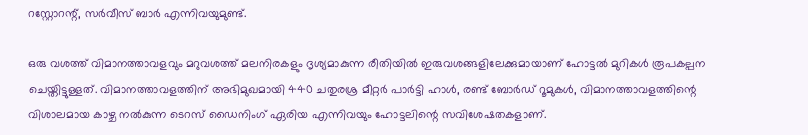റസ്റ്റോറന്റ്, സര്‍വീസ് ബാര്‍ എന്നിവയുമുണ്ട്.

ഒരു വശത്ത് വിമാനത്താവളവും മറുവശത്ത് മലനിരകളും ദൃശ്യമാകുന്ന രീതിയില്‍ ഇരുവശങ്ങളിലേക്കുമായാണ് ഹോട്ടല്‍ മുറികള്‍ രൂപകല്പന ചെയ്തിട്ടുള്ളത്. വിമാനത്താവളത്തിന് അഭിമുഖമായി 440 ചതുരശ്ര മീറ്റര്‍ പാര്‍ട്ടി ഹാള്‍, രണ്ട് ബോര്‍ഡ് റൂമുകള്‍, വിമാനത്താവളത്തിന്റെ വിശാലമായ കാഴ്ച നല്‍കുന്ന ടെറസ് ഡൈനിംഗ് ഏരിയ എന്നിവയും ഹോട്ടലിന്റെ സവിശേഷതകളാണ്.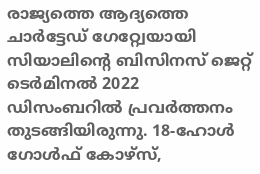രാജ്യത്തെ ആദ്യത്തെ ചാര്‍ട്ടേഡ് ഗേറ്റ്വേയായി സിയാലിന്റെ ബിസിനസ് ജെറ്റ് ടെര്‍മിനല്‍ 2022 ഡിസംബറില്‍ പ്രവര്‍ത്തനം തുടങ്ങിയിരുന്നു. 18-ഹോള്‍ ഗോള്‍ഫ് കോഴ്സ്,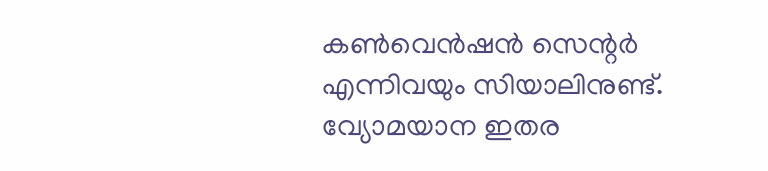കണ്‍വെന്‍ഷന്‍ സെന്റര്‍ എന്നിവയും സിയാലിനുണ്ട്. വ്യോമയാന ഇതര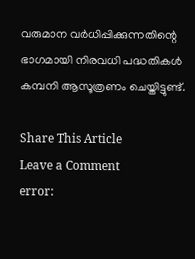വരുമാന വര്‍ധിപ്പിക്കുന്നതിന്റെ ഭാഗമായി നിരവധി പദ്ധതികള്‍ കമ്പനി ആസൂത്രണം ചെയ്തിട്ടുണ്ട്.

Share This Article
Leave a Comment
error: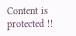Content is protected !!